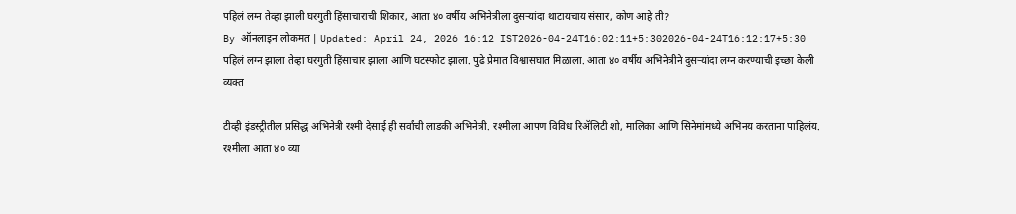पहिलं लग्न तेव्हा झाली घरगुती हिंसाचाराची शिकार, आता ४० वर्षीय अभिनेत्रीला दुसऱ्यांदा थाटायचाय संसार, कोण आहे ती?
By ऑनलाइन लोकमत | Updated: April 24, 2026 16:12 IST2026-04-24T16:02:11+5:302026-04-24T16:12:17+5:30
पहिलं लग्न झाला तेव्हा घरगुती हिंसाचार झाला आणि घटस्फोट झाला. पुढे प्रेमात विश्वासघात मिळाला. आता ४० वर्षीय अभिनेत्रीने दुसऱ्यांदा लग्न करण्याची इच्छा केली व्यक्त

टीव्ही इंडस्ट्रीतील प्रसिद्ध अभिनेत्री रश्मी देसाई ही सर्वांची लाडकी अभिनेत्री. रश्मीला आपण विविध रिॲलिटी शो, मालिका आणि सिनेमांमध्ये अभिनय करताना पाहिलंय. रश्मीला आता ४० व्या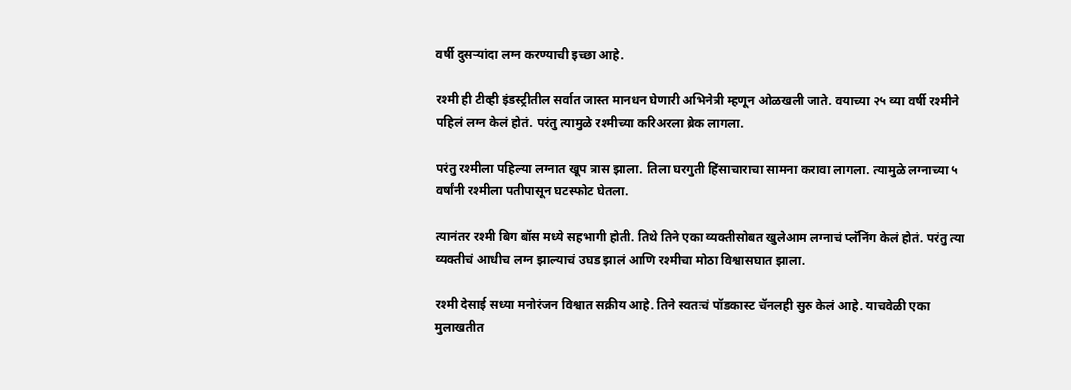वर्षी दुसऱ्यांदा लग्न करण्याची इच्छा आहे.

रश्मी ही टीव्ही इंडस्ट्रीतील सर्वात जास्त मानधन घेणारी अभिनेत्री म्हणून ओळखली जाते. वयाच्या २५ व्या वर्षी रश्मीने पहिलं लग्न केलं होतं. परंतु त्यामुळे रश्मीच्या करिअरला ब्रेक लागला.

परंतु रश्मीला पहिल्या लग्नात खूप त्रास झाला. तिला घरगुती हिंसाचाराचा सामना करावा लागला. त्यामुळे लग्नाच्या ५ वर्षांनी रश्मीला पतीपासून घटस्फोट घेतला.

त्यानंतर रश्मी बिग बॉस मध्ये सहभागी होती. तिथे तिने एका व्यक्तीसोबत खुलेआम लग्नाचं प्लॅनिंग केलं होतं. परंतु त्या व्यक्तीचं आधीच लग्न झाल्याचं उघड झालं आणि रश्मीचा मोठा विश्वासघात झाला.

रश्मी देसाई सध्या मनोरंजन विश्वात सक्रीय आहे. तिने स्वतःचं पॉडकास्ट चॅनलही सुरु केलं आहे. याचवेळी एका मुलाखतीत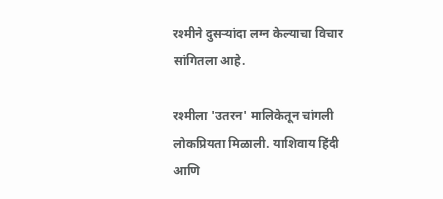रश्मीने दुसऱ्यांदा लग्न केल्याचा विचार सांगितला आहे.

रश्मीला 'उतरन' मालिकेतून चांगली लोकप्रियता मिळाली. याशिवाय हिंदी आणि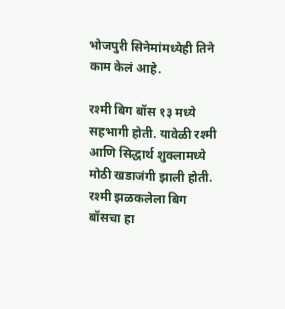भोजपुरी सिनेमांमध्येही तिने काम केलं आहे.

रश्मी बिग बॉस १३ मध्ये सहभागी होती. यावेळी रश्मी आणि सिद्धार्थ शुक्लामध्ये मोठी खडाजंगी झाली होती. रश्मी झळकलेला बिग बॉसचा हा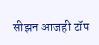सीझन आजही टॉप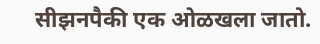सीझनपैकी एक ओळखला जातो.